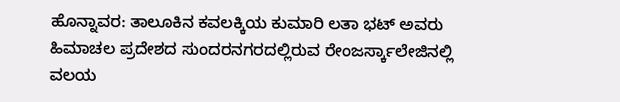ಹೊನ್ನಾವರ: ತಾಲೂಕಿನ ಕವಲಕ್ಕಿಯ ಕುಮಾರಿ ಲತಾ ಭಟ್ ಅವರು ಹಿಮಾಚಲ ಪ್ರದೇಶದ ಸುಂದರನಗರದಲ್ಲಿರುವ ರೇಂಜರ್ಸ್ಕಾಲೇಜಿನಲ್ಲಿ ವಲಯ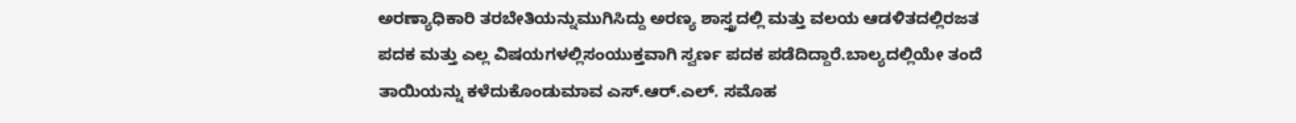ಅರಣ್ಯಾಧಿಕಾರಿ ತರಬೇತಿಯನ್ನುಮುಗಿಸಿದ್ದು ಅರಣ್ಯ ಶಾಸ್ತ್ರದಲ್ಲಿ ಮತ್ತು ವಲಯ ಆಡಳಿತದಲ್ಲಿರಜತ ಪದಕ ಮತ್ತು ಎಲ್ಲ ವಿಷಯಗಳಲ್ಲಿಸಂಯುಕ್ತವಾಗಿ ಸ್ವರ್ಣ ಪದಕ ಪಡೆದಿದ್ದಾರೆ.ಬಾಲ್ಯದಲ್ಲಿಯೇ ತಂದೆ ತಾಯಿಯನ್ನು ಕಳೆದುಕೊಂಡುಮಾವ ಎಸ್.ಆರ್.ಎಲ್. ಸಮೊಹ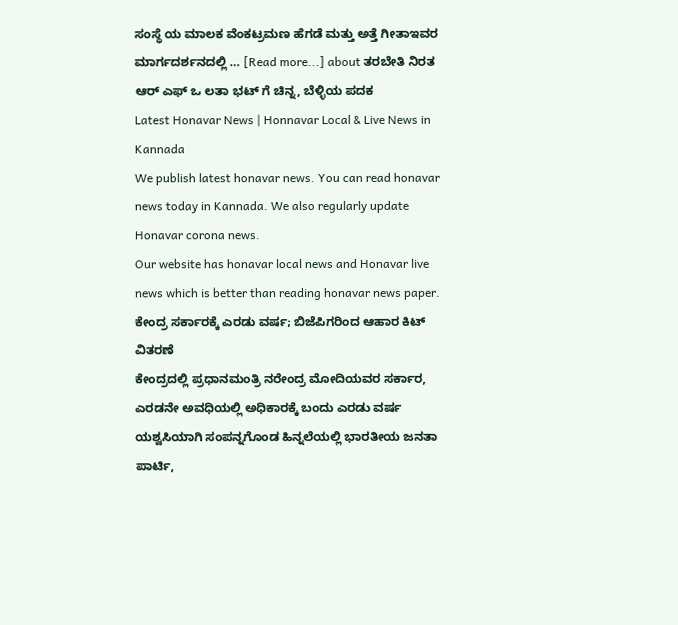ಸಂಸ್ಥೆ ಯ ಮಾಲಕ ವೆಂಕಟ್ರಮಣ ಹೆಗಡೆ ಮತ್ತು ಅತ್ತೆ ಗೀತಾಇವರ ಮಾರ್ಗದರ್ಶನದಲ್ಲಿ … [Read more...] about ತರಬೇತಿ ನಿರತ ಆರ್ ಎಫ್ ಒ ಲತಾ ಭಟ್ ಗೆ ಚಿನ್ನ, ಬೆಳ್ಳಿಯ ಪದಕ
Latest Honavar News | Honnavar Local & Live News in Kannada
We publish latest honavar news. You can read honavar news today in Kannada. We also regularly update Honavar corona news.
Our website has honavar local news and Honavar live news which is better than reading honavar news paper.
ಕೇಂದ್ರ ಸರ್ಕಾರಕ್ಕೆ ಎರಡು ವರ್ಷ; ಬಿಜೆಪಿಗರಿಂದ ಆಹಾರ ಕಿಟ್ ವಿತರಣೆ
ಕೇಂದ್ರದಲ್ಲಿ ಪ್ರಧಾನಮಂತ್ರಿ ನರೇಂದ್ರ ಮೋದಿಯವರ ಸರ್ಕಾರ, ಎರಡನೇ ಅವಧಿಯಲ್ಲಿ ಅಧಿಕಾರಕ್ಕೆ ಬಂದು ಎರಡು ವರ್ಷ ಯಶ್ವಸಿಯಾಗಿ ಸಂಪನ್ನಗೊಂಡ ಹಿನ್ನಲೆಯಲ್ಲಿ ಭಾರತೀಯ ಜನತಾ ಪಾರ್ಟಿ,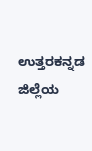ಉತ್ತರಕನ್ನಡ ಜಿಲ್ಲೆಯ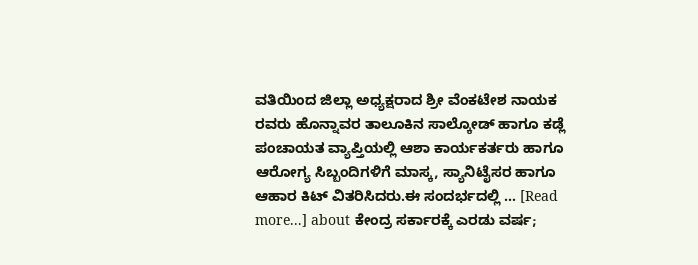ವತಿಯಿಂದ ಜಿಲ್ಲಾ ಅಧ್ಯಕ್ಷರಾದ ಶ್ರೀ ವೆಂಕಟೇಶ ನಾಯಕ ರವರು ಹೊನ್ನಾವರ ತಾಲೂಕಿನ ಸಾಲ್ಕೋಡ್ ಹಾಗೂ ಕಡ್ಲೆ ಪಂಚಾಯತ ವ್ಯಾಪ್ತಿಯಲ್ಲಿ ಆಶಾ ಕಾರ್ಯಕರ್ತರು ಹಾಗೂ ಆರೋಗ್ಯ ಸಿಬ್ಬಂದಿಗಳಿಗೆ ಮಾಸ್ಕ, ಸ್ಯಾನಿಟೈಸರ ಹಾಗೂ ಆಹಾರ ಕಿಟ್ ವಿತರಿಸಿದರು.ಈ ಸಂದರ್ಭದಲ್ಲಿ … [Read more...] about ಕೇಂದ್ರ ಸರ್ಕಾರಕ್ಕೆ ಎರಡು ವರ್ಷ;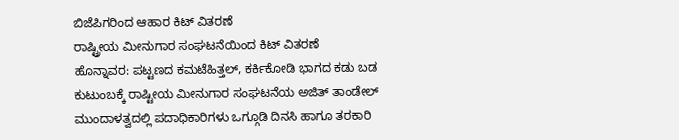ಬಿಜೆಪಿಗರಿಂದ ಆಹಾರ ಕಿಟ್ ವಿತರಣೆ
ರಾಷ್ಟ್ರೀಯ ಮೀನುಗಾರ ಸಂಘಟನೆಯಿಂದ ಕಿಟ್ ವಿತರಣೆ
ಹೊನ್ನಾವರ: ಪಟ್ಟಣದ ಕಮಟೆಹಿತ್ತಲ್, ಕರ್ಕಿಕೋಡಿ ಭಾಗದ ಕಡು ಬಡ ಕುಟುಂಬಕ್ಕೆ ರಾಷ್ಟೀಯ ಮೀನುಗಾರ ಸಂಘಟನೆಯ ಅಜಿತ್ ತಾಂಡೇಲ್ ಮುಂದಾಳತ್ವದಲ್ಲಿ ಪದಾಧಿಕಾರಿಗಳು ಒಗ್ಗೂಡಿ ದಿನಸಿ ಹಾಗೂ ತರಕಾರಿ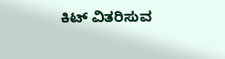ಕಿಟ್ ವಿತರಿಸುವ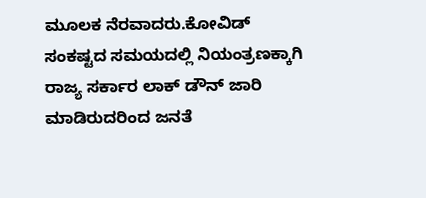ಮೂಲಕ ನೆರವಾದರು.ಕೋವಿಡ್ ಸಂಕಷ್ಟದ ಸಮಯದಲ್ಲಿ ನಿಯಂತ್ರಣಕ್ಕಾಗಿ ರಾಜ್ಯ ಸರ್ಕಾರ ಲಾಕ್ ಡೌನ್ ಜಾರಿ ಮಾಡಿರುದರಿಂದ ಜನತೆ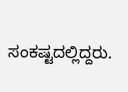ಸಂಕಷ್ಟದಲ್ಲಿದ್ದರು.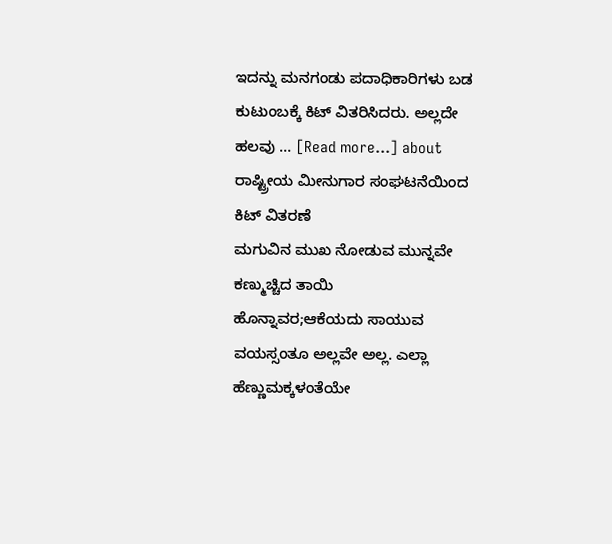ಇದನ್ನು ಮನಗಂಡು ಪದಾಧಿಕಾರಿಗಳು ಬಡ ಕುಟುಂಬಕ್ಕೆ ಕಿಟ್ ವಿತರಿಸಿದರು. ಅಲ್ಲದೇ ಹಲವು … [Read more...] about ರಾಷ್ಟ್ರೀಯ ಮೀನುಗಾರ ಸಂಘಟನೆಯಿಂದ ಕಿಟ್ ವಿತರಣೆ
ಮಗುವಿನ ಮುಖ ನೋಡುವ ಮುನ್ನವೇ ಕಣ್ಮುಚ್ಚಿದ ತಾಯಿ
ಹೊನ್ನಾವರ;ಆಕೆಯದು ಸಾಯುವ ವಯಸ್ಸಂತೂ ಅಲ್ಲವೇ ಅಲ್ಲ. ಎಲ್ಲಾ ಹೆಣ್ಣುಮಕ್ಕಳಂತೆಯೇ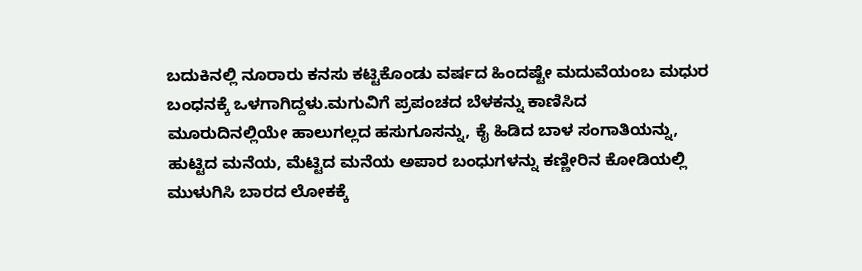ಬದುಕಿನಲ್ಲಿ ನೂರಾರು ಕನಸು ಕಟ್ಟಿಕೊಂಡು ವರ್ಷದ ಹಿಂದಷ್ಟೇ ಮದುವೆಯಂಬ ಮಧುರ ಬಂಧನಕ್ಕೆ ಒಳಗಾಗಿದ್ದಳು.ಮಗುವಿಗೆ ಪ್ರಪಂಚದ ಬೆಳಕನ್ನು ಕಾಣಿಸಿದ ಮೂರುದಿನಲ್ಲಿಯೇ ಹಾಲುಗಲ್ಲದ ಹಸುಗೂಸನ್ನು, ಕೈ ಹಿಡಿದ ಬಾಳ ಸಂಗಾತಿಯನ್ನು, ಹುಟ್ಟಿದ ಮನೆಯ, ಮೆಟ್ಟಿದ ಮನೆಯ ಅಪಾರ ಬಂಧುಗಳನ್ನು ಕಣ್ಣೀರಿನ ಕೋಡಿಯಲ್ಲಿ ಮುಳುಗಿಸಿ ಬಾರದ ಲೋಕಕ್ಕೆ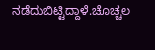ನಡೆದುಬಿಟ್ಟಿದ್ದಾಳೆ.ಚೊಚ್ಚಲ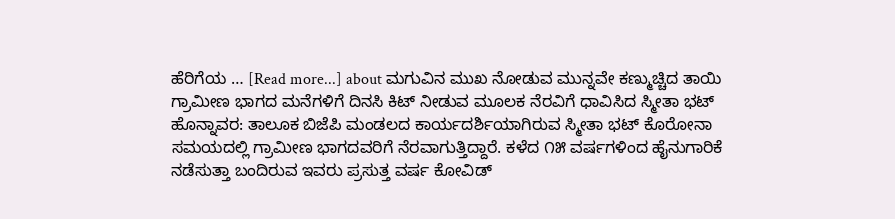ಹೆರಿಗೆಯ … [Read more...] about ಮಗುವಿನ ಮುಖ ನೋಡುವ ಮುನ್ನವೇ ಕಣ್ಮುಚ್ಚಿದ ತಾಯಿ
ಗ್ರಾಮೀಣ ಭಾಗದ ಮನೆಗಳಿಗೆ ದಿನಸಿ ಕಿಟ್ ನೀಡುವ ಮೂಲಕ ನೆರವಿಗೆ ಧಾವಿಸಿದ ಸ್ಮೀತಾ ಭಟ್
ಹೊನ್ನಾವರ: ತಾಲೂಕ ಬಿಜೆಪಿ ಮಂಡಲದ ಕಾರ್ಯದರ್ಶಿಯಾಗಿರುವ ಸ್ಮೀತಾ ಭಟ್ ಕೊರೋನಾ ಸಮಯದಲ್ಲಿ ಗ್ರಾಮೀಣ ಭಾಗದವರಿಗೆ ನೆರವಾಗುತ್ತಿದ್ದಾರೆ. ಕಳೆದ ೧೫ ವರ್ಷಗಳಿಂದ ಹೈನುಗಾರಿಕೆ ನಡೆಸುತ್ತಾ ಬಂದಿರುವ ಇವರು ಪ್ರಸುತ್ತ ವರ್ಷ ಕೋವಿಡ್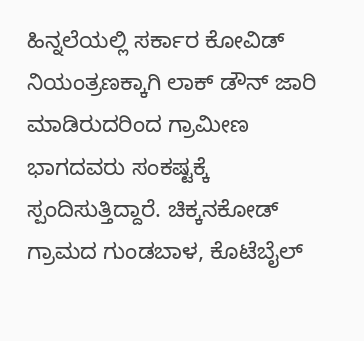ಹಿನ್ನಲೆಯಲ್ಲಿ ಸರ್ಕಾರ ಕೋವಿಡ್ ನಿಯಂತ್ರಣಕ್ಕಾಗಿ ಲಾಕ್ ಡೌನ್ ಜಾರಿ ಮಾಡಿರುದರಿಂದ ಗ್ರಾಮೀಣ ಭಾಗದವರು ಸಂಕಷ್ಟಕ್ಕೆ ಸ್ಪಂದಿಸುತ್ತಿದ್ದಾರೆ. ಚಿಕ್ಕನಕೋಡ್ ಗ್ರಾಮದ ಗುಂಡಬಾಳ, ಕೊಟೆಬೈಲ್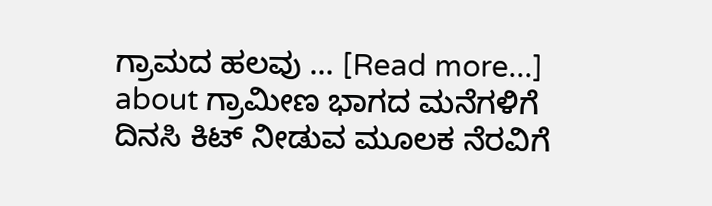ಗ್ರಾಮದ ಹಲವು … [Read more...] about ಗ್ರಾಮೀಣ ಭಾಗದ ಮನೆಗಳಿಗೆ ದಿನಸಿ ಕಿಟ್ ನೀಡುವ ಮೂಲಕ ನೆರವಿಗೆ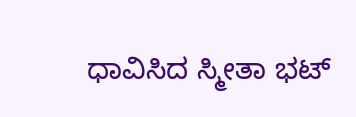ಧಾವಿಸಿದ ಸ್ಮೀತಾ ಭಟ್